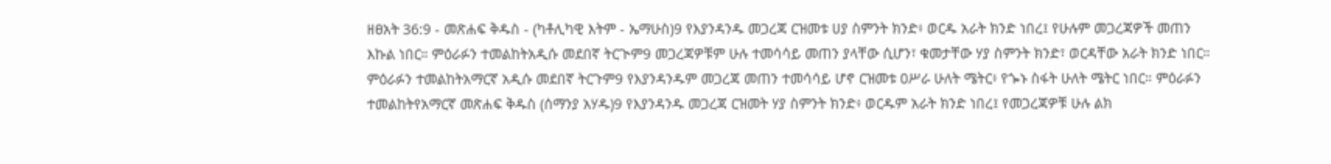ዘፀአት 36:9 - መጽሐፍ ቅዱስ - (ካቶሊካዊ እትም - ኤማሁስ)9 የእያንዳንዱ መጋረጃ ርዝመቱ ሀያ ስምንት ክንድ፥ ወርዱ አራት ክንድ ነበረ፤ የሁሉም መጋረጃዎች መጠን እኩል ነበር። ምዕራፉን ተመልከትአዲሱ መደበኛ ትርጒም9 መጋረጃዎቹም ሁሉ ተመሳሳይ መጠን ያላቸው ሲሆን፣ ቁመታቸው ሃያ ስምንት ክንድ፣ ወርዳቸው አራት ክንድ ነበር። ምዕራፉን ተመልከትአማርኛ አዲሱ መደበኛ ትርጉም9 የእያንዳንዱም መጋረጃ መጠን ተመሳሳይ ሆኖ ርዝመቱ ዐሥራ ሁለት ሜትር፥ የጐኑ ስፋት ሁለት ሜትር ነበር። ምዕራፉን ተመልከትየአማርኛ መጽሐፍ ቅዱስ (ሰማንያ አሃዱ)9 የእያንዳንዱ መጋረጃ ርዝመት ሃያ ስምንት ክንድ፥ ወርዱም አራት ክንድ ነበረ፤ የመጋረጃዎቹ ሁሉ ልክ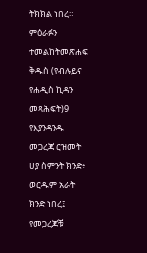ትክክል ነበረ። ምዕራፉን ተመልከትመጽሐፍ ቅዱስ (የብሉይና የሐዲስ ኪዳን መጻሕፍት)9 የእያንዳንዱ መጋረጃ ርዝመት ሀያ ስምንት ክንድ፥ ወርዱም አራት ክንድ ነበረ፤ የመጋረጆቹ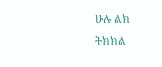ሁሉ ልክ ትክክል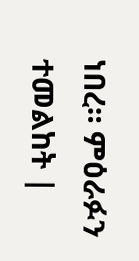ነበረ። ምዕራፉን ተመልከት |